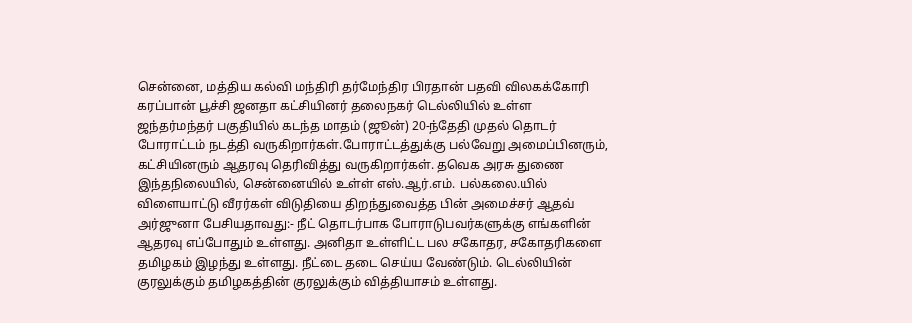சென்னை, மத்திய கல்வி மந்திரி தர்மேந்திர பிரதான் பதவி விலகக்கோரி கரப்பான் பூச்சி ஜனதா கட்சியினர் தலைநகர் டெல்லியில் உள்ள ஜந்தர்மந்தர் பகுதியில் கடந்த மாதம் (ஜூன்) 20-ந்தேதி முதல் தொடர் போராட்டம் நடத்தி வருகிறார்கள்.போராட்டத்துக்கு பல்வேறு அமைப்பினரும், கட்சியினரும் ஆதரவு தெரிவித்து வருகிறார்கள். தவெக அரசு துணை இந்தநிலையில், சென்னையில் உள்ள் எஸ்.ஆர்.எம். பல்கலை.யில் விளையாட்டு வீரர்கள் விடுதியை திறந்துவைத்த பின் அமைச்சர் ஆதவ் அர்ஜுனா பேசியதாவது:- நீட் தொடர்பாக போராடுபவர்களுக்கு எங்களின் ஆதரவு எப்போதும் உள்ளது. அனிதா உள்ளிட்ட பல சகோதர, சகோதரிகளை தமிழகம் இழந்து உள்ளது. நீட்டை தடை செய்ய வேண்டும். டெல்லியின் குரலுக்கும் தமிழகத்தின் குரலுக்கும் வித்தியாசம் உள்ளது.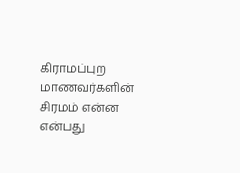கிராமப்புற மாணவர்களின் சிரமம் என்ன என்பது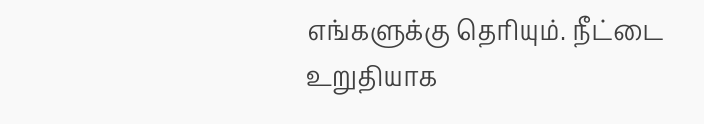எங்களுக்கு தெரியும். நீட்டை உறுதியாக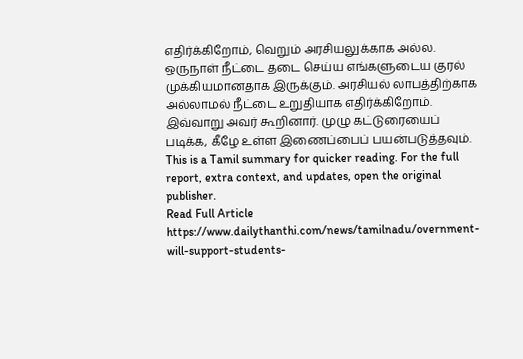எதிர்க்கிறோம், வெறும் அரசியலுக்காக அல்ல. ஒருநாள் நீட்டை தடை செய்ய எங்களுடைய குரல் முக்கியமானதாக இருக்கும். அரசியல் லாபத்திற்காக அல்லாமல் நீட்டை உறுதியாக எதிர்க்கிறோம். இவ்வாறு அவர் கூறினார். முழு கட்டுரையைப் படிக்க, கீழே உள்ள இணைப்பைப் பயன்படுத்தவும்.
This is a Tamil summary for quicker reading. For the full report, extra context, and updates, open the original publisher.
Read Full Article
https://www.dailythanthi.com/news/tamilnadu/overnment-will-support-students-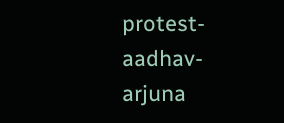protest-aadhav-arjuna